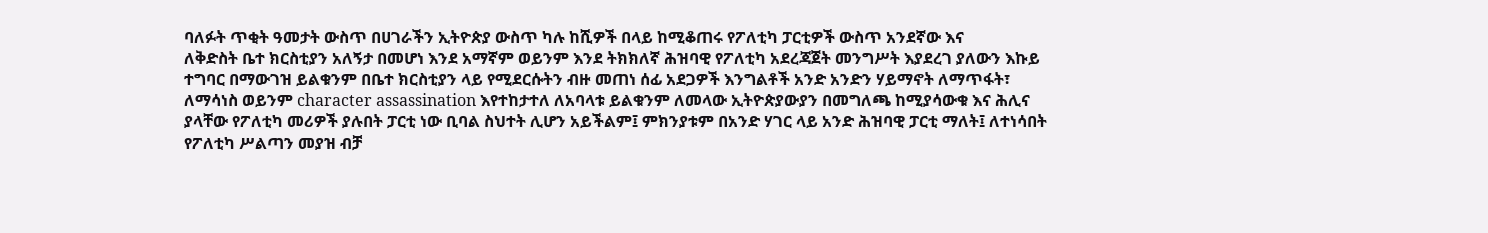ባለፉት ጥቂት ዓመታት ውስጥ በሀገራችን ኢትዮጵያ ውስጥ ካሉ ከሺዎች በላይ ከሚቆጠሩ የፖለቲካ ፓርቲዎች ውስጥ አንደኛው እና
ለቅድስት ቤተ ክርስቲያን አለኝታ በመሆነ እንደ አማኛም ወይንም እንደ ትክክለኛ ሕዝባዊ የፖለቲካ አደረጃጀት መንግሥት እያደረገ ያለውን እኩይ ተግባር በማውገዝ ይልቁንም በቤተ ክርስቲያን ላይ የሚደርሱትን ብዙ መጠነ ሰፊ አደጋዎች እንግልቶች አንድ አንድን ሃይማኖት ለማጥፋት፣ ለማሳነስ ወይንም character assassination እየተከታተለ ለአባላቱ ይልቁንም ለመላው ኢትዮጵያውያን በመግለጫ ከሚያሳውቁ እና ሕሊና ያላቸው የፖለቲካ መሪዎች ያሉበት ፓርቲ ነው ቢባል ስህተት ሊሆን አይችልም፤ ምክንያቱም በአንድ ሃገር ላይ አንድ ሕዝባዊ ፓርቲ ማለት፤ ለተነሳበት የፖለቲካ ሥልጣን መያዝ ብቻ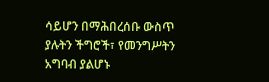ሳይሆን በማሕበረሰቡ ውስጥ ያሉትን ችግሮች፣ የመንግሥትን አግባብ ያልሆኑ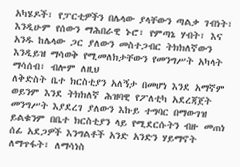አካሄዶች፣ የፓርቲዎችን በሌላው ያላቸውን ጣልቃ ገብነት፣ እንዲሁም የሰውን ማሕበራዊ ኑሮ፣ የምጣኔ ሃብት፣ እና አንዱ ከሌላው ጋር ያለውን መስተጋብር ትክክለኛውን እንዲይዝ ማሳወቅ የሚመለክታቸውን የመንግሥት አካላት ማሳሰብ፣ ብሎም ለዚህ
ለቅድስት ቤተ ክርስቲያን አለኝታ በመሆነ እንደ አማኛም ወይንም እንደ ትክክለኛ ሕዝባዊ የፖለቲካ አደረጃጀት መንግሥት እያደረገ ያለውን እኩይ ተግባር በማውገዝ ይልቁንም በቤተ ክርስቲያን ላይ የሚደርሱትን ብዙ መጠነ ሰፊ አደጋዎች እንግልቶች አንድ አንድን ሃይማኖት ለማጥፋት፣ ለማሳነስ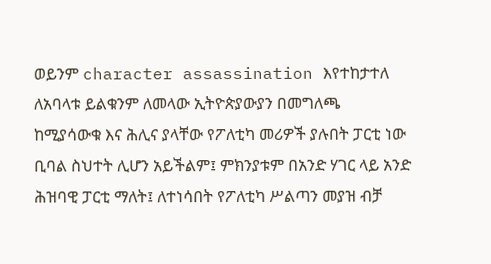ወይንም character assassination እየተከታተለ ለአባላቱ ይልቁንም ለመላው ኢትዮጵያውያን በመግለጫ ከሚያሳውቁ እና ሕሊና ያላቸው የፖለቲካ መሪዎች ያሉበት ፓርቲ ነው ቢባል ስህተት ሊሆን አይችልም፤ ምክንያቱም በአንድ ሃገር ላይ አንድ ሕዝባዊ ፓርቲ ማለት፤ ለተነሳበት የፖለቲካ ሥልጣን መያዝ ብቻ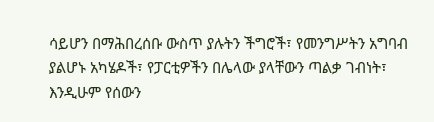ሳይሆን በማሕበረሰቡ ውስጥ ያሉትን ችግሮች፣ የመንግሥትን አግባብ ያልሆኑ አካሄዶች፣ የፓርቲዎችን በሌላው ያላቸውን ጣልቃ ገብነት፣ እንዲሁም የሰውን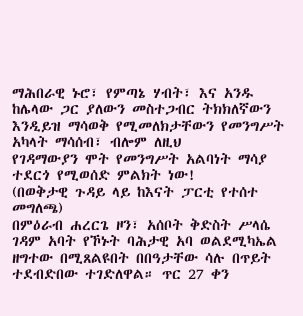ማሕበራዊ ኑሮ፣ የምጣኔ ሃብት፣ እና አንዱ ከሌላው ጋር ያለውን መስተጋብር ትክክለኛውን እንዲይዝ ማሳወቅ የሚመለክታቸውን የመንግሥት አካላት ማሳሰብ፣ ብሎም ለዚህ
የገዳማውያን ሞት የመንግሥት አልባነት ማሳያ ተደርጎ የሚወሰድ ምልክት ነው!
(በወቅታዊ ጉዳይ ላይ ከእናት ፓርቲ የተሰተ መግለጫ)
በምዕራብ ሐረርጌ ዞን፣ አሰቦት ቅድስት ሥላሴ ገዳም አባት የኾኑት ባሕታዊ አባ ወልደሚካኤል ዘግተው በሚጸልዩበት በበዓታቸው ሳሉ በጥይት ተደብድበው ተገድለዋል። ጥር 27 ቀን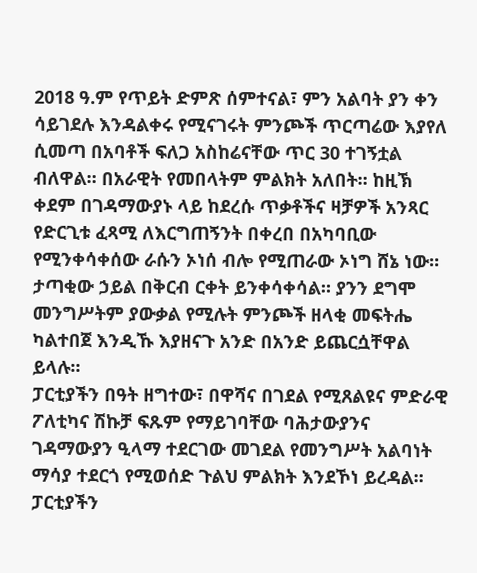2018 ዓ.ም የጥይት ድምጽ ሰምተናል፣ ምን አልባት ያን ቀን ሳይገደሉ እንዳልቀሩ የሚናገሩት ምንጮች ጥርጣሬው እያየለ ሲመጣ በአባቶች ፍለጋ አስከሬናቸው ጥር 30 ተገኝቷል ብለዋል። በአራዊት የመበላትም ምልክት አለበት። ከዚኽ ቀደም በገዳማውያኑ ላይ ከደረሱ ጥቃቶችና ዛቻዎች አንጻር የድርጊቱ ፈጻሚ ለእርግጠኝንት በቀረበ በአካባቢው የሚንቀሳቀሰው ራሱን ኦነሰ ብሎ የሚጠራው ኦነግ ሸኔ ነው።
ታጣቂው ኃይል በቅርብ ርቀት ይንቀሳቀሳል። ያንን ደግሞ መንግሥትም ያውቃል የሚሉት ምንጮች ዘላቂ መፍትሔ ካልተበጀ እንዲኹ እያዘናጉ አንድ በአንድ ይጨርሷቸዋል ይላሉ።
ፓርቲያችን በዓት ዘግተው፣ በዋሻና በገደል የሚጸልዩና ምድራዊ ፖለቲካና ሽኩቻ ፍጹም የማይገባቸው ባሕታውያንና ገዳማውያን ዒላማ ተደርገው መገደል የመንግሥት አልባነት ማሳያ ተደርጎ የሚወሰድ ጉልህ ምልክት እንደኾነ ይረዳል።
ፓርቲያችን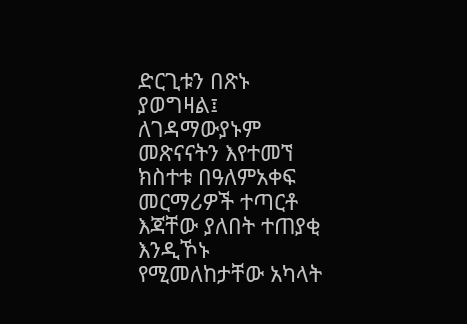ድርጊቱን በጽኑ ያወግዛል፤ ለገዳማውያኑም መጽናናትን እየተመኘ ክስተቱ በዓለምአቀፍ መርማሪዎች ተጣርቶ እጃቸው ያለበት ተጠያቂ እንዲኾኑ የሚመለከታቸው አካላት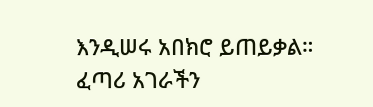እንዲሠሩ አበክሮ ይጠይቃል።
ፈጣሪ አገራችን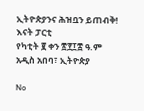ኢትዮጵያንና ሕዝቧን ይጠብቅ!
እናት ፓርቲ
የካቲት ፪ ቀን ፳፻፲፰ ዓ.ም
አዲስ አበባ፣ ኢትዮጵያ

No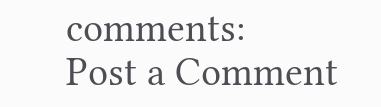comments:
Post a Comment